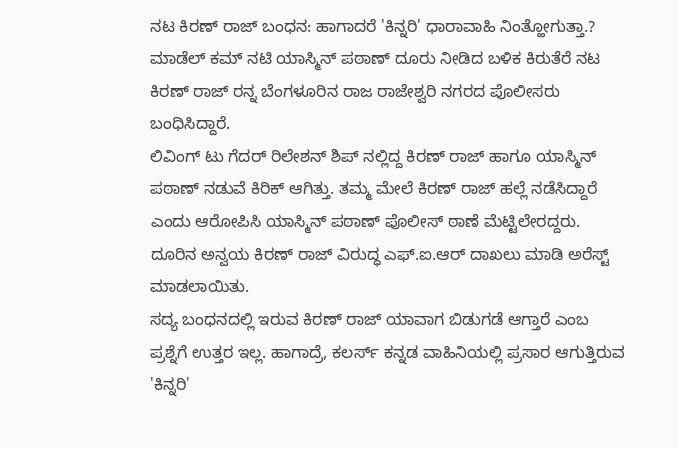ನಟ ಕಿರಣ್ ರಾಜ್ ಬಂಧನ: ಹಾಗಾದರೆ 'ಕಿನ್ನರಿ' ಧಾರಾವಾಹಿ ನಿಂತ್ಹೋಗುತ್ತಾ.?
ಮಾಡೆಲ್ ಕಮ್ ನಟಿ ಯಾಸ್ಮಿನ್ ಪಠಾಣ್ ದೂರು ನೀಡಿದ ಬಳಿಕ ಕಿರುತೆರೆ ನಟ ಕಿರಣ್ ರಾಜ್ ರನ್ನ ಬೆಂಗಳೂರಿನ ರಾಜ ರಾಜೇಶ್ವರಿ ನಗರದ ಪೊಲೀಸರು ಬಂಧಿಸಿದ್ದಾರೆ.
ಲಿವಿಂಗ್ ಟು ಗೆದರ್ ರಿಲೇಶನ್ ಶಿಪ್ ನಲ್ಲಿದ್ದ ಕಿರಣ್ ರಾಜ್ ಹಾಗೂ ಯಾಸ್ಮಿನ್ ಪಠಾಣ್ ನಡುವೆ ಕಿರಿಕ್ ಆಗಿತ್ತು. ತಮ್ಮ ಮೇಲೆ ಕಿರಣ್ ರಾಜ್ ಹಲ್ಲೆ ನಡೆಸಿದ್ದಾರೆ ಎಂದು ಆರೋಪಿಸಿ ಯಾಸ್ಮಿನ್ ಪಠಾಣ್ ಪೊಲೀಸ್ ಠಾಣೆ ಮೆಟ್ಟಿಲೇರದ್ದರು. ದೂರಿನ ಅನ್ವಯ ಕಿರಣ್ ರಾಜ್ ವಿರುದ್ಧ ಎಫ್.ಐ.ಆರ್ ದಾಖಲು ಮಾಡಿ ಅರೆಸ್ಟ್ ಮಾಡಲಾಯಿತು.
ಸದ್ಯ ಬಂಧನದಲ್ಲಿ ಇರುವ ಕಿರಣ್ ರಾಜ್ ಯಾವಾಗ ಬಿಡುಗಡೆ ಆಗ್ತಾರೆ ಎಂಬ ಪ್ರಶ್ನೆಗೆ ಉತ್ತರ ಇಲ್ಲ. ಹಾಗಾದ್ರೆ, ಕಲರ್ಸ್ ಕನ್ನಡ ವಾಹಿನಿಯಲ್ಲಿ ಪ್ರಸಾರ ಆಗುತ್ತಿರುವ 'ಕಿನ್ನರಿ'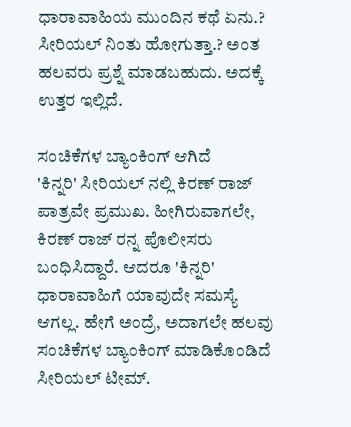ಧಾರಾವಾಹಿಯ ಮುಂದಿನ ಕಥೆ ಏನು.? ಸೀರಿಯಲ್ ನಿಂತು ಹೋಗುತ್ತಾ.? ಅಂತ ಹಲವರು ಪ್ರಶ್ನೆ ಮಾಡಬಹುದು. ಅದಕ್ಕೆ ಉತ್ತರ ಇಲ್ಲಿದೆ.

ಸಂಚಿಕೆಗಳ ಬ್ಯಾಂಕಿಂಗ್ ಆಗಿದೆ
'ಕಿನ್ನರಿ' ಸೀರಿಯಲ್ ನಲ್ಲಿ ಕಿರಣ್ ರಾಜ್ ಪಾತ್ರವೇ ಪ್ರಮುಖ. ಹೀಗಿರುವಾಗಲೇ, ಕಿರಣ್ ರಾಜ್ ರನ್ನ ಪೊಲೀಸರು ಬಂಧಿಸಿದ್ದಾರೆ. ಆದರೂ 'ಕಿನ್ನರಿ' ಧಾರಾವಾಹಿಗೆ ಯಾವುದೇ ಸಮಸ್ಯೆ ಆಗಲ್ಲ. ಹೇಗೆ ಅಂದ್ರೆ, ಅದಾಗಲೇ ಹಲವು ಸಂಚಿಕೆಗಳ ಬ್ಯಾಂಕಿಂಗ್ ಮಾಡಿಕೊಂಡಿದೆ ಸೀರಿಯಲ್ ಟೀಮ್.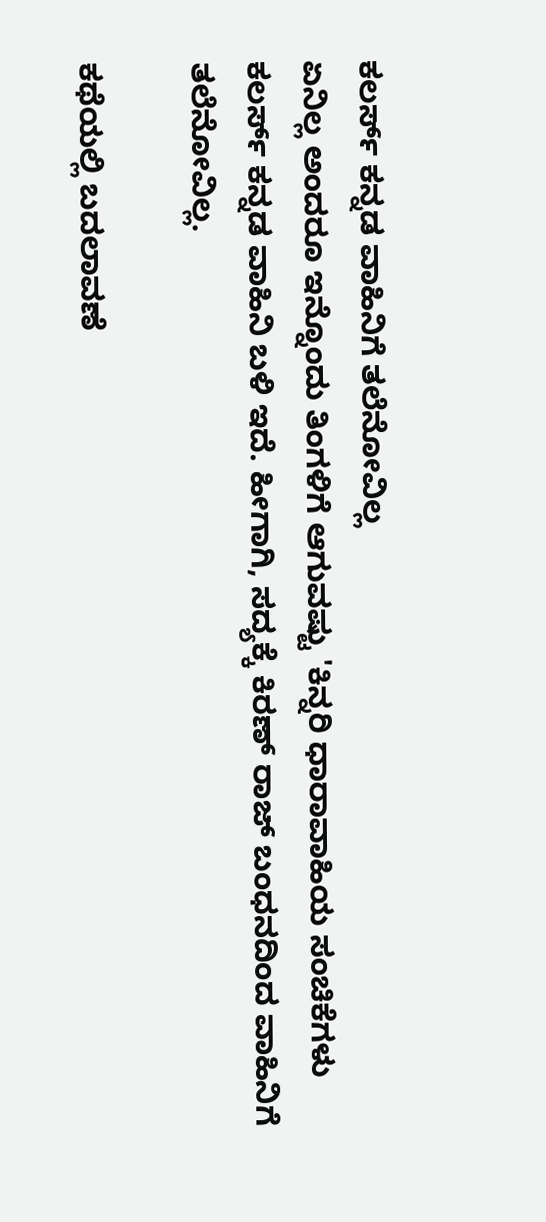ಕಲರ್ಸ್ ಕನ್ನಡ ವಾಹಿನಿಗೆ ತಲೆನೋವಿಲ್ಲ
ಏನಿಲ್ಲ ಅಂದರೂ ಇನ್ನೊಂದು ತಿಂಗಳಿಗೆ ಆಗುವಷ್ಟು 'ಕಿನ್ನರಿ ಧಾರಾವಾಹಿಯ ಸಂಚಿಕೆಗಳು ಕಲರ್ಸ್ ಕನ್ನಡ ವಾಹಿನಿ ಬಳಿ ಇದೆ. ಹೀಗಾಗಿ, ಸದ್ಯಕ್ಕೆ ಕಿರಣ್ ರಾಜ್ ಬಂಧನದಿಂದ ವಾಹಿನಿಗೆ ತಲೆನೋವಿಲ್ಲ.

ಕಥೆಯಲ್ಲಿ ಬದಲಾವಣೆ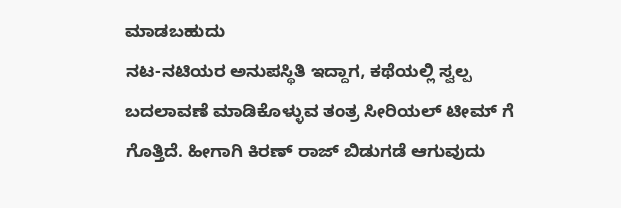ಮಾಡಬಹುದು
ನಟ-ನಟಿಯರ ಅನುಪಸ್ಥಿತಿ ಇದ್ದಾಗ, ಕಥೆಯಲ್ಲಿ ಸ್ವಲ್ಪ ಬದಲಾವಣೆ ಮಾಡಿಕೊಳ್ಳುವ ತಂತ್ರ ಸೀರಿಯಲ್ ಟೀಮ್ ಗೆ ಗೊತ್ತಿದೆ. ಹೀಗಾಗಿ ಕಿರಣ್ ರಾಜ್ ಬಿಡುಗಡೆ ಆಗುವುದು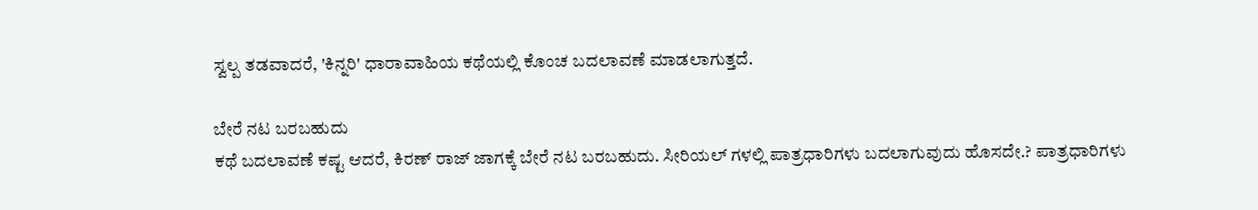ಸ್ವಲ್ಪ ತಡವಾದರೆ, 'ಕಿನ್ನರಿ' ಧಾರಾವಾಹಿಯ ಕಥೆಯಲ್ಲಿ ಕೊಂಚ ಬದಲಾವಣೆ ಮಾಡಲಾಗುತ್ತದೆ.

ಬೇರೆ ನಟ ಬರಬಹುದು
ಕಥೆ ಬದಲಾವಣೆ ಕಷ್ಟ ಆದರೆ, ಕಿರಣ್ ರಾಜ್ ಜಾಗಕ್ಕೆ ಬೇರೆ ನಟ ಬರಬಹುದು. ಸೀರಿಯಲ್ ಗಳಲ್ಲಿ ಪಾತ್ರಧಾರಿಗಳು ಬದಲಾಗುವುದು ಹೊಸದೇ.? ಪಾತ್ರಧಾರಿಗಳು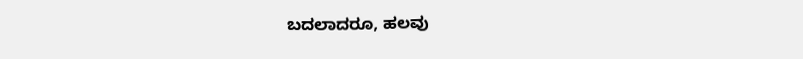ಬದಲಾದರೂ, ಹಲವು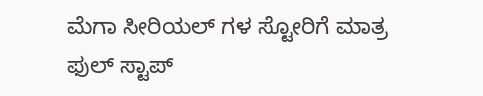ಮೆಗಾ ಸೀರಿಯಲ್ ಗಳ ಸ್ಟೋರಿಗೆ ಮಾತ್ರ ಫುಲ್ ಸ್ಟಾಪ್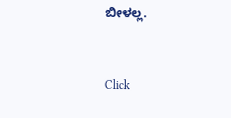ಬೀಳಲ್ಲ.


Click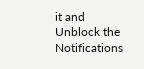it and Unblock the Notifications